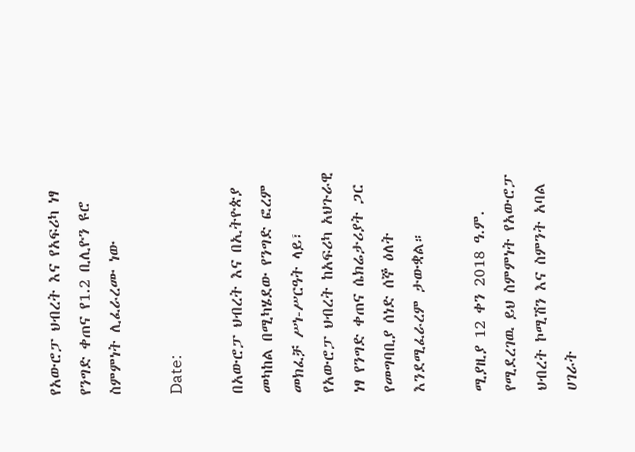የአውሮፓ ህብረት እና የአፍሪካ ነፃ የንግድ ቀጠና የ1.2 ቢሊዮን ዩሮ ስምምነት ሊፈራረሙ ነው

Date:

በአውሮፓ ህብረት እና በኢትዮጵያ መካከል በሚካሄደው የንግድ ፎረም መክፈቻ ሥነ-ሥርዓት ላይ፣ የአውሮፓ ህብረት ከአፍሪካ አህጉራዊ ነፃ የንግድ ቀጠና ሴክሬታሪያት ጋር የመግባቢያ ሰነድ ሰኞ ዕለት እንደሚፈራረም ታውቋል።

ሚያዚያ 12 ቀን 2018 ዓ.ም. የሚደረገዉ ይህ ስምምነት የአውሮፓ ህብረት ኮሚሽን እና ስምንት አባል ሀገራት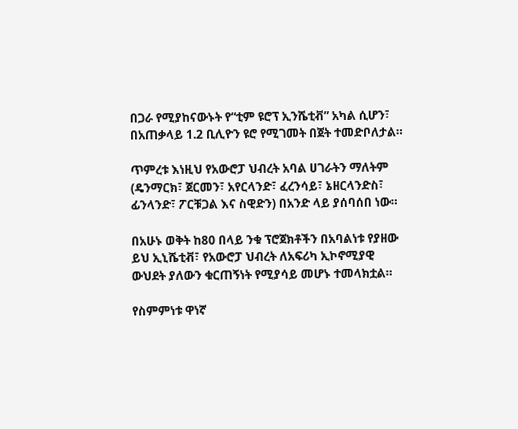በጋራ የሚያከናውኑት የ“ቲም ዩሮፕ ኢንሼቲቭ” አካል ሲሆን፣ በአጠቃላይ 1.2 ቢሊዮን ዩሮ የሚገመት በጀት ተመድቦለታል።

ጥምረቱ እነዚህ የአውሮፓ ህብረት አባል ሀገራትን ማለትም (ዴንማርክ፣ ጀርመን፣ አየርላንድ፣ ፈረንሳይ፣ ኔዘርላንድስ፣ ፊንላንድ፣ ፖርቹጋል እና ስዊድን) በአንድ ላይ ያሰባሰበ ነው።

በአሁኑ ወቅት ከ80 በላይ ንቁ ፕሮጀክቶችን በአባልነቱ የያዘው ይህ ኢኒሼቲቭ፣ የአውሮፓ ህብረት ለአፍሪካ ኢኮኖሚያዊ ውህደት ያለውን ቁርጠኝነት የሚያሳይ መሆኑ ተመላክቷል።

የስምምነቱ ዋነኛ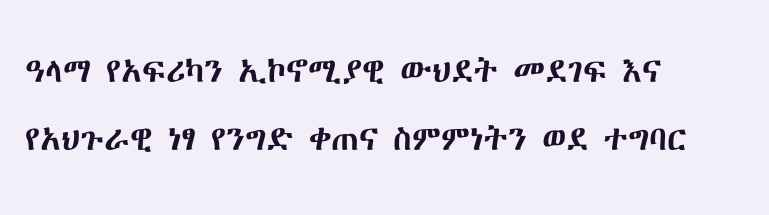ዓላማ የአፍሪካን ኢኮኖሚያዊ ውህደት መደገፍ እና የአህጉራዊ ነፃ የንግድ ቀጠና ስምምነትን ወደ ተግባር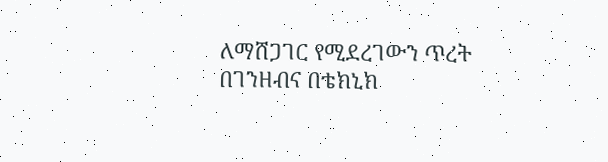ለማሸጋገር የሚደረገውን ጥረት በገንዘብና በቴክኒክ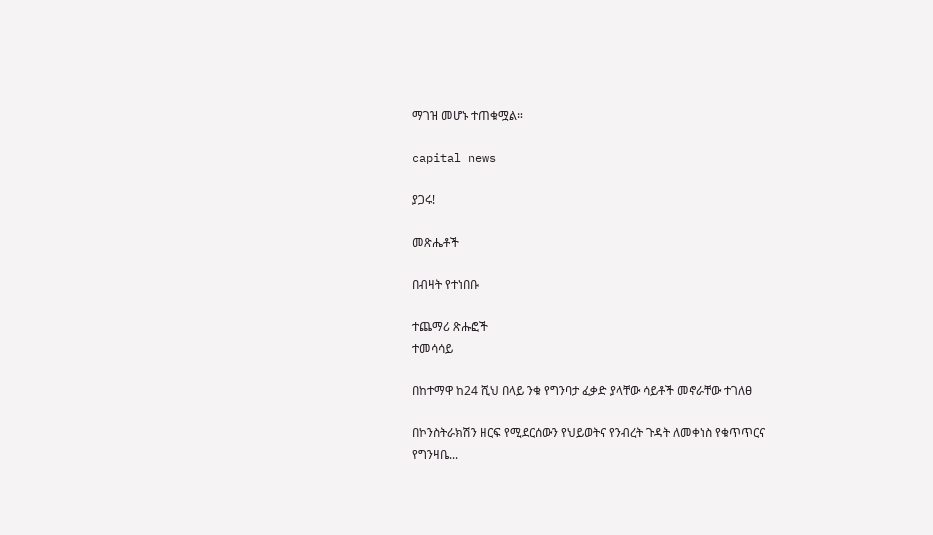ማገዝ መሆኑ ተጠቁሟል።

capital news

ያጋሩ!

መጽሔቶች

በብዛት የተነበቡ

ተጨማሪ ጽሑፎች
ተመሳሳይ

በከተማዋ ከ24 ሺህ በላይ ንቁ የግንባታ ፈቃድ ያላቸው ሳይቶች መኖራቸው ተገለፀ

በኮንስትራክሽን ዘርፍ የሚደርሰውን የህይወትና የንብረት ጉዳት ለመቀነስ የቁጥጥርና የግንዛቤ...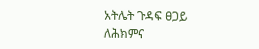አትሌት ጉዳፍ ፀጋይ ለሕክምና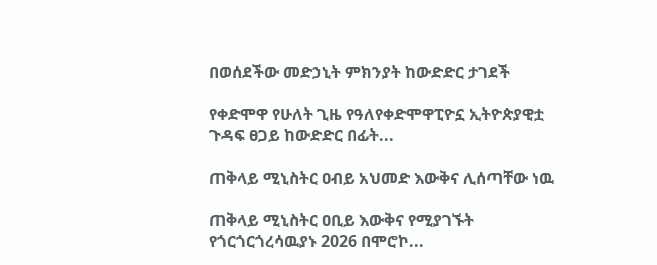በወሰደችው መድኃኒት ምክንያት ከውድድር ታገደች

የቀድሞዋ የሁለት ጊዜ የዓለየቀድሞዋፒዮኗ ኢትዮጵያዊቷ ጉዳፍ ፀጋይ ከውድድር በፊት...

ጠቅላይ ሚኒስትር ዐብይ አህመድ እውቅና ሊሰጣቸው ነዉ

ጠቅላይ ሚኒስትር ዐቢይ እውቅና የሚያገኙት የጎርጎርጎረሳዉያኑ 2026 በሞሮኮ...